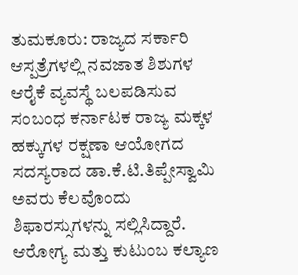ತುಮಕೂರು: ರಾಜ್ಯದ ಸರ್ಕಾರಿ ಆಸ್ಪತ್ರೆಗಳಲ್ಲಿ ನವಜಾತ ಶಿಶುಗಳ ಆರೈಕೆ ವ್ಯವಸ್ಥೆ ಬಲಪಡಿಸುವ ಸಂಬಂಧ ಕರ್ನಾಟಕ ರಾಜ್ಯ ಮಕ್ಕಳ ಹಕ್ಕುಗಳ ರಕ್ಷಣಾ ಆಯೋಗದ ಸದಸ್ಯರಾದ ಡಾ.ಕೆ.ಟಿ.ತಿಪ್ಪೇಸ್ವಾಮಿ ಅವರು ಕೆಲವೊಂದು ಶಿಫಾರಸ್ಸುಗಳನ್ನು ಸಲ್ಲಿಸಿದ್ದಾರೆ.
ಆರೋಗ್ಯ ಮತ್ತು ಕುಟುಂಬ ಕಲ್ಯಾಣ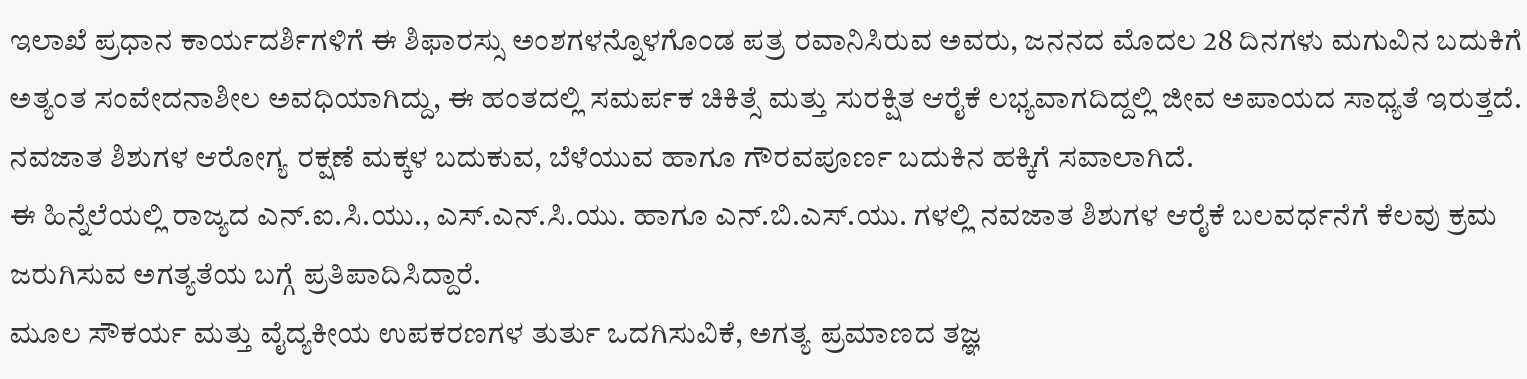ಇಲಾಖೆ ಪ್ರಧಾನ ಕಾರ್ಯದರ್ಶಿಗಳಿಗೆ ಈ ಶಿಫಾರಸ್ಸು ಅಂಶಗಳನ್ನೊಳಗೊಂಡ ಪತ್ರ ರವಾನಿಸಿರುವ ಅವರು, ಜನನದ ಮೊದಲ 28 ದಿನಗಳು ಮಗುವಿನ ಬದುಕಿಗೆ ಅತ್ಯಂತ ಸಂವೇದನಾಶೀಲ ಅವಧಿಯಾಗಿದ್ದು, ಈ ಹಂತದಲ್ಲಿ ಸಮರ್ಪಕ ಚಿಕಿತ್ಸೆ ಮತ್ತು ಸುರಕ್ಷಿತ ಆರೈಕೆ ಲಭ್ಯವಾಗದಿದ್ದಲ್ಲಿ ಜೀವ ಅಪಾಯದ ಸಾಧ್ಯತೆ ಇರುತ್ತದೆ. ನವಜಾತ ಶಿಶುಗಳ ಆರೋಗ್ಯ ರಕ್ಷಣೆ ಮಕ್ಕಳ ಬದುಕುವ, ಬೆಳೆಯುವ ಹಾಗೂ ಗೌರವಪೂರ್ಣ ಬದುಕಿನ ಹಕ್ಕಿಗೆ ಸವಾಲಾಗಿದೆ.
ಈ ಹಿನ್ನೆಲೆಯಲ್ಲಿ ರಾಜ್ಯದ ಎನ್.ಐ.ಸಿ.ಯು., ಎಸ್.ಎನ್.ಸಿ.ಯು. ಹಾಗೂ ಎನ್.ಬಿ.ಎಸ್.ಯು. ಗಳಲ್ಲಿ ನವಜಾತ ಶಿಶುಗಳ ಆರೈಕೆ ಬಲವರ್ಧನೆಗೆ ಕೆಲವು ಕ್ರಮ ಜರುಗಿಸುವ ಅಗತ್ಯತೆಯ ಬಗ್ಗೆ ಪ್ರತಿಪಾದಿಸಿದ್ದಾರೆ.
ಮೂಲ ಸೌಕರ್ಯ ಮತ್ತು ವೈದ್ಯಕೀಯ ಉಪಕರಣಗಳ ತುರ್ತು ಒದಗಿಸುವಿಕೆ, ಅಗತ್ಯ ಪ್ರಮಾಣದ ತಜ್ಞ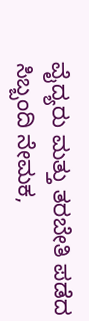ವೈದ್ಯರು ಮತ್ತು ತರಬೇತಿ ಪಡೆದ ಸಿಬ್ಬಂದಿ ನೇಮಕ,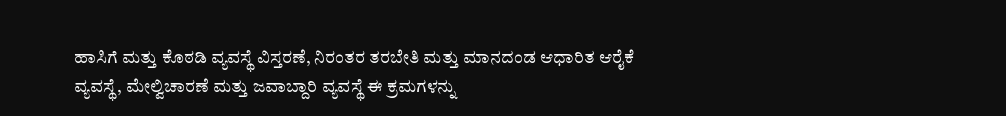ಹಾಸಿಗೆ ಮತ್ತು ಕೊಠಡಿ ವ್ಯವಸ್ಥೆ ವಿಸ್ತರಣೆ, ನಿರಂತರ ತರಬೇತಿ ಮತ್ತು ಮಾನದಂಡ ಆಧಾರಿತ ಆರೈಕೆ ವ್ಯವಸ್ಥೆ, ಮೇಲ್ವಿಚಾರಣೆ ಮತ್ತು ಜವಾಬ್ದಾರಿ ವ್ಯವಸ್ಥೆ ಈ ಕ್ರಮಗಳನ್ನು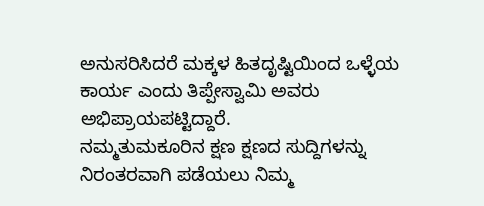ಅನುಸರಿಸಿದರೆ ಮಕ್ಕಳ ಹಿತದೃಷ್ಟಿಯಿಂದ ಒಳ್ಳೆಯ ಕಾರ್ಯ ಎಂದು ತಿಪ್ಪೇಸ್ವಾಮಿ ಅವರು ಅಭಿಪ್ರಾಯಪಟ್ಟಿದ್ದಾರೆ.
ನಮ್ಮತುಮಕೂರಿನ ಕ್ಷಣ ಕ್ಷಣದ ಸುದ್ದಿಗಳನ್ನು ನಿರಂತರವಾಗಿ ಪಡೆಯಲು ನಿಮ್ಮ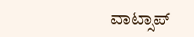ವಾಟ್ಸಾಪ್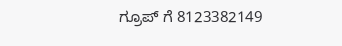ಗ್ರೂಪ್ ಗೆ 8123382149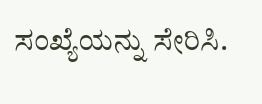ಸಂಖ್ಯೆಯನ್ನು ಸೇರಿಸಿ.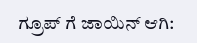ಗ್ರೂಪ್ ಗೆ ಜಾಯಿನ್ ಆಗಿ: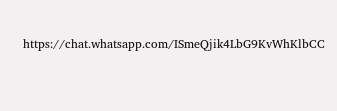https://chat.whatsapp.com/ISmeQjik4LbG9KvWhKlbCC